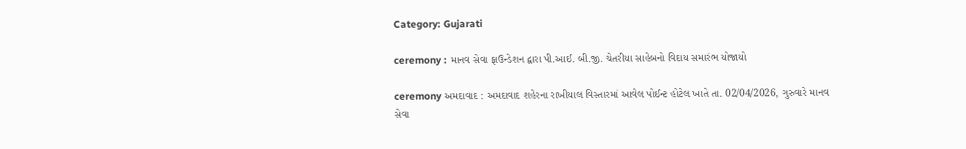Category: Gujarati

ceremony : માનવ સેવા ફાઉન્ડેશન દ્વારા પી.આઈ. બી.જી. ચેતરીયા સાહેબનો વિદાય સમારંભ યોજાયો

ceremony અમદાવાદ : અમદાવાદ શહેરના રાખીયાલ વિસ્તારમાં આવેલ પોઈન્ટ હોટેલ ખાતે તા. 02/04/2026, ગુરુવારે માનવ સેવા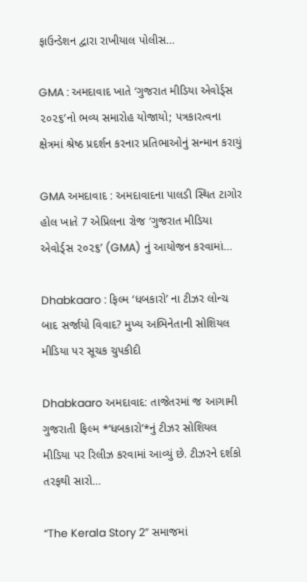ફાઉન્ડેશન દ્વારા રાખીયાલ પોલીસ…

GMA : અમદાવાદ ખાતે ‘ગુજરાત મીડિયા એવોર્ડ્સ ૨૦૨૬’નો ભવ્ય સમારોહ યોજાયો; પત્રકારત્વના ક્ષેત્રમાં શ્રેષ્ઠ પ્રદર્શન કરનાર પ્રતિભાઓનું સન્માન કરાયું

GMA અમદાવાદ : અમદાવાદના પાલડી સ્થિત ટાગોર હોલ ખાતે 7 એપ્રિલના રોજ ‘ગુજરાત મીડિયા એવોર્ડ્સ ૨૦૨૬’ (GMA) નું આયોજન કરવામાં…

Dhabkaaro : ફિલ્મ ‘ધબકારો’ ના ટીઝર લોન્ચ બાદ સર્જાયો વિવાદ? મુખ્ય અભિનેતાની સોશિયલ મીડિયા પર સૂચક ચુપકીદી

Dhabkaaro અમદાવાદ: તાજેતરમાં જ આગામી ગુજરાતી ફિલ્મ *‘ધબકારો’*નું ટીઝર સોશિયલ મીડિયા પર રિલીઝ કરવામાં આવ્યું છે. ટીઝરને દર્શકો તરફથી સારો…

“The Kerala Story 2” સમાજમાં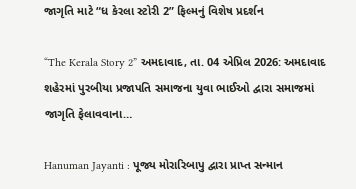જાગૃતિ માટે “ધ કેરલા સ્ટોરી 2” ફિલ્મનું વિશેષ પ્રદર્શન

“The Kerala Story 2” અમદાવાદ, તા. 04 એપ્રિલ 2026: અમદાવાદ શહેરમાં પુરબીયા પ્રજાપતિ સમાજના યુવા ભાઈઓ દ્વારા સમાજમાં જાગૃતિ ફેલાવવાના…

Hanuman Jayanti : પૂજ્ય મોરારિબાપુ દ્વારા પ્રાપ્ત સન્માન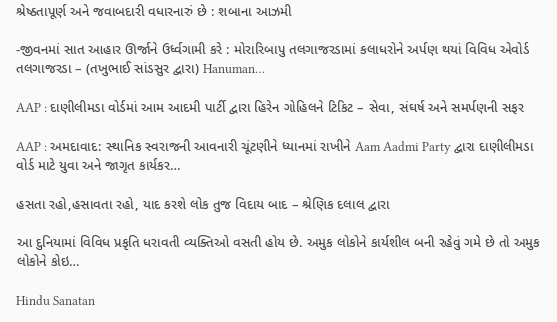શ્રેષ્ઠતાપૂર્ણ અને જવાબદારી વધારનારું છે : શબાના આઝમી

-જીવનમાં સાત આહાર ઊર્જાને ઉર્ધ્વગામી કરે : મોરારિબાપુ તલગાજરડામાં કલાધરોને અર્પણ થયાં વિવિધ એવોર્ડ તલગાજરડા – (તખુભાઈ સાંડસુર દ્વારા) Hanuman…

AAP : દાણીલીમડા વોર્ડમાં આમ આદમી પાર્ટી દ્વારા હિરેન ગોહિલને ટિકિટ – સેવા, સંઘર્ષ અને સમર્પણની સફર

AAP : અમદાવાદ: સ્થાનિક સ્વરાજની આવનારી ચૂંટણીને ધ્યાનમાં રાખીને Aam Aadmi Party દ્વારા દાણીલીમડા વોર્ડ માટે યુવા અને જાગૃત કાર્યકર…

હસતા રહો,હસાવતા રહો, યાદ કરશે લોક તુજ વિદાય બાદ – શ્રેણિક દલાલ દ્વારા

આ દુનિયામાં વિવિધ પ્રકૃતિ ધરાવતી વ્યક્તિઓ વસતી હોય છે. અમુક લોકોને કાર્યશીલ બની રહેવું ગમે છે તો અમુક લોકોને કોઇ…

Hindu Sanatan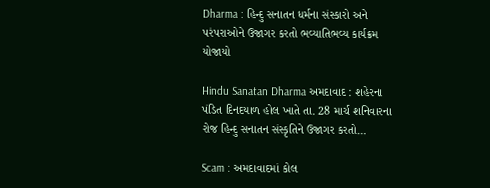Dharma : હિન્દુ સનાતન ધર્મના સંસ્કારો અને પરંપરાઓને ઉજાગર કરતો ભવ્યાતિભવ્ય કાર્યક્રમ યોજાયો

Hindu Sanatan Dharma અમદાવાદ : શહેરના પંડિત દિનદયાળ હોલ ખાતે તા. 28 માર્ચ શનિવારના રોજ હિન્દુ સનાતન સંસ્કૃતિને ઉજાગર કરતો…

Scam : અમદાવાદમાં કોલ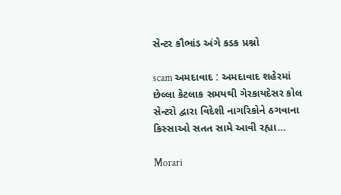સેન્ટર કૌભાંડ અંગે કડક પ્રશ્નો

scam અમદાવાદ : અમદાવાદ શહેરમાં છેલ્લા કેટલાક સમયથી ગેરકાયદેસર કોલ સેન્ટરો દ્વારા વિદેશી નાગરિકોને ઠગવાના કિસ્સાઓ સતત સામે આવી રહ્યા…

Morari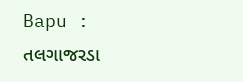Bapu : તલગાજરડા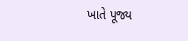ખાતે પૂજ્ય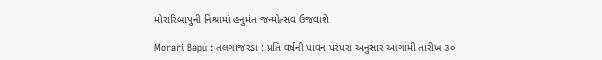મોરારિબાપુની નિશ્રામાં હનુમંત જન્મોત્સવ ઉજવાશે

Morari Bapu : તલગાજરડા : પ્રતિ વર્ષની પાવન પરંપરા અનુસાર આગામી તારીખ ૩૦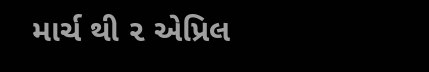માર્ચ થી ૨ એપ્રિલ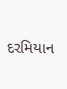દરમિયાન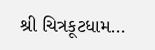શ્રી ચિત્રકૂટધામ…